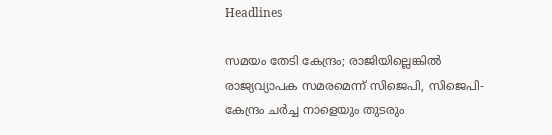Headlines

സമയം തേടി കേന്ദ്രം; രാജിയില്ലെങ്കിൽ രാജ്യവ്യാപക സമരമെന്ന് സിജെപി, സിജെപി-കേന്ദ്രം ചർച്ച നാളെയും തുടരും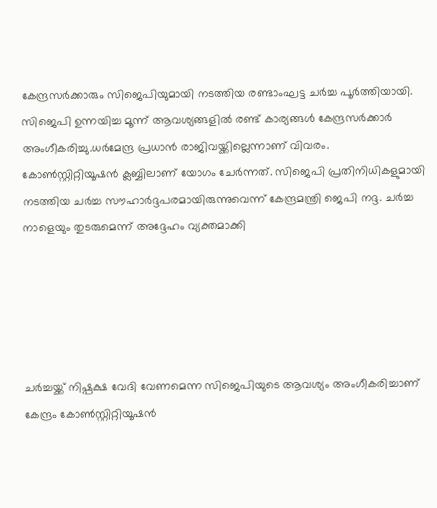കേന്ദ്രസർക്കാരും സിജെപിയുമായി നടത്തിയ രണ്ടാംഘട്ട ചർച്ച പൂർത്തിയായി. സിജെപി ഉന്നയിച്ച മൂന്ന് ആവശ്യങ്ങളിൽ രണ്ട് കാര്യങ്ങൾ കേന്ദ്രസർക്കാർ അംഗീകരിച്ചു.ധർമേന്ദ്ര പ്രധാൻ രാജിവയ്ക്കില്ലെന്നാണ് വിവരം. കോണ്‍സ്റ്റിറ്റിയൂഷന്‍ ക്ലബ്ബിലാണ് യോഗം ചേർന്നത്. സിജെപി പ്രതിനിധികളുമായി നടത്തിയ ചർച്ച സൗഹാർദ്ദപരമായിരുന്നുവെന്ന് കേന്ദ്രമന്ത്രി ജെപി നദ്ദ. ചർച്ച നാളെയും തുടരുമെന്ന് അദ്ദേഹം വ്യക്തമാക്കി





ചര്‍ച്ചയ്ക്ക് നിഷ്പക്ഷ വേദി വേണമെന്ന സിജെപിയുടെ ആവശ്യം അംഗീകരിച്ചാണ് കേന്ദ്രം കോണ്‍സ്റ്റിറ്റിയൂഷന്‍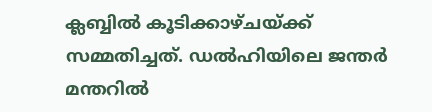ക്ലബ്ബില്‍ കൂടിക്കാഴ്ചയ്ക്ക് സമ്മതിച്ചത്. ഡല്‍ഹിയിലെ ജന്തര്‍ മന്തറില്‍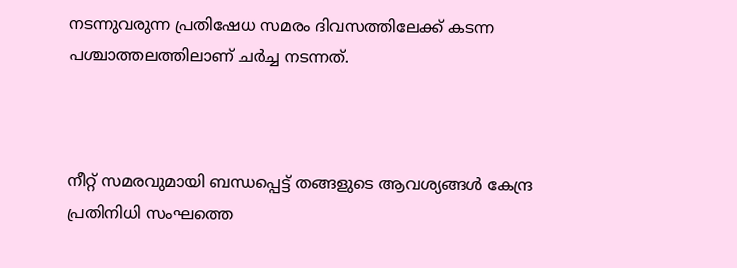നടന്നുവരുന്ന പ്രതിഷേധ സമരം ദിവസത്തിലേക്ക് കടന്ന പശ്ചാത്തലത്തിലാണ് ചര്‍ച്ച നടന്നത്.



നീറ്റ് സമരവുമായി ബന്ധപ്പെട്ട് തങ്ങളുടെ ആവശ്യങ്ങള്‍ കേന്ദ്ര പ്രതിനിധി സംഘത്തെ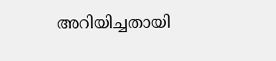അറിയിച്ചതായി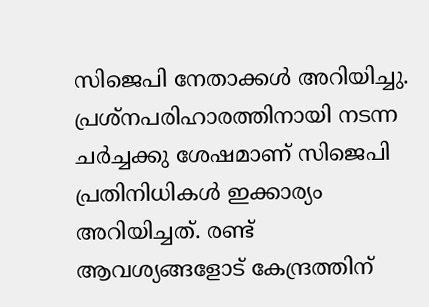സിജെപി നേതാക്കൾ അറിയിച്ചു. പ്രശ്നപരിഹാരത്തിനായി നടന്ന ചർച്ചക്കു ശേഷമാണ് സിജെപി പ്രതിനിധികള്‍ ഇക്കാര്യം അറിയിച്ചത്. രണ്ട് ആവശ്യങ്ങളോട് കേന്ദ്രത്തിന്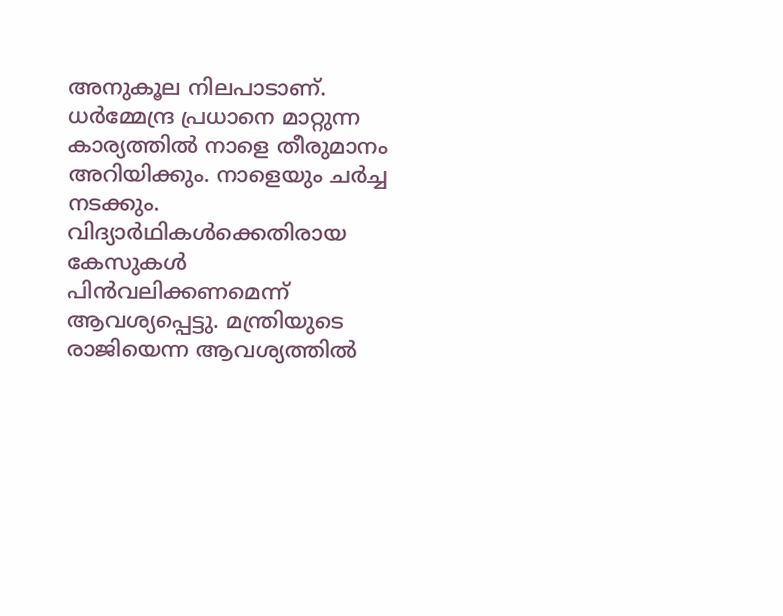അനുകൂല നിലപാടാണ്. ധർമ്മേന്ദ്ര പ്രധാനെ മാറ്റുന്ന കാര്യത്തിൽ നാളെ തീരുമാനം അറിയിക്കും. നാളെയും ചർച്ച നടക്കും. വിദ്യാർഥികള്‍ക്കെതിരായ കേസുകള്‍ പിൻവലിക്കണമെന്ന് ആവശ്യപ്പെട്ടു. മന്ത്രിയുടെ രാജിയെന്ന ആവശ്യത്തിൽ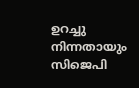ഉറച്ചു നിന്നതായും സിജെപി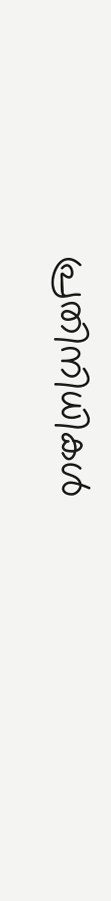പ്രതിനിധികള്‍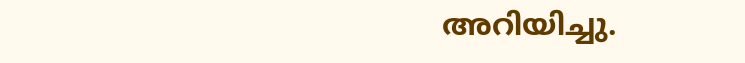അറിയിച്ചു.